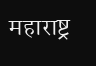महाराष्ट्र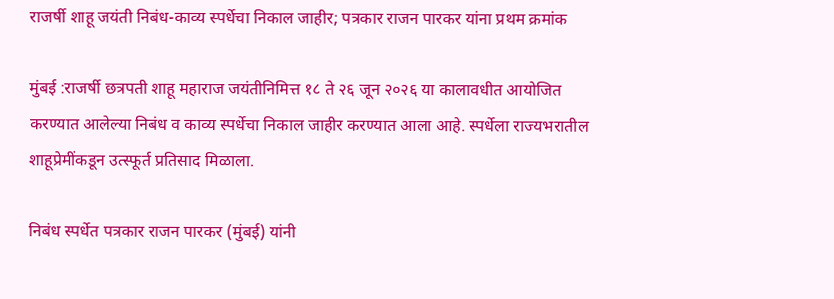राजर्षी शाहू जयंती निबंध-काव्य स्पर्धेचा निकाल जाहीर; पत्रकार राजन पारकर यांना प्रथम क्रमांक

मुंबई :राजर्षी छत्रपती शाहू महाराज जयंतीनिमित्त १८ ते २६ जून २०२६ या कालावधीत आयोजित करण्यात आलेल्या निबंध व काव्य स्पर्धेचा निकाल जाहीर करण्यात आला आहे. स्पर्धेला राज्यभरातील शाहूप्रेमींकडून उत्स्फूर्त प्रतिसाद मिळाला.

निबंध स्पर्धेत पत्रकार राजन पारकर (मुंबई) यांनी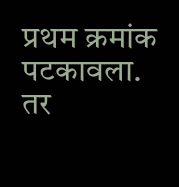प्रथम क्रमांक पटकावला. तर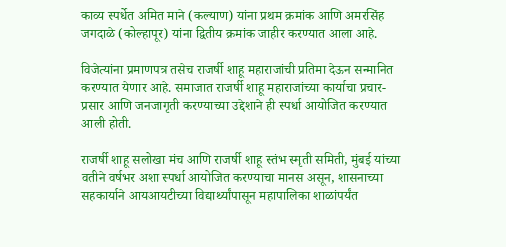काव्य स्पर्धेत अमित माने (कल्याण) यांना प्रथम क्रमांक आणि अमरसिंह जगदाळे (कोल्हापूर) यांना द्वितीय क्रमांक जाहीर करण्यात आला आहे.

विजेत्यांना प्रमाणपत्र तसेच राजर्षी शाहू महाराजांची प्रतिमा देऊन सन्मानित करण्यात येणार आहे. समाजात राजर्षी शाहू महाराजांच्या कार्याचा प्रचार-प्रसार आणि जनजागृती करण्याच्या उद्देशाने ही स्पर्धा आयोजित करण्यात आली होती.

राजर्षी शाहू सलोखा मंच आणि राजर्षी शाहू स्तंभ स्मृती समिती, मुंबई यांच्या वतीने वर्षभर अशा स्पर्धा आयोजित करण्याचा मानस असून, शासनाच्या सहकार्याने आयआयटीच्या विद्यार्थ्यांपासून महापालिका शाळांपर्यंत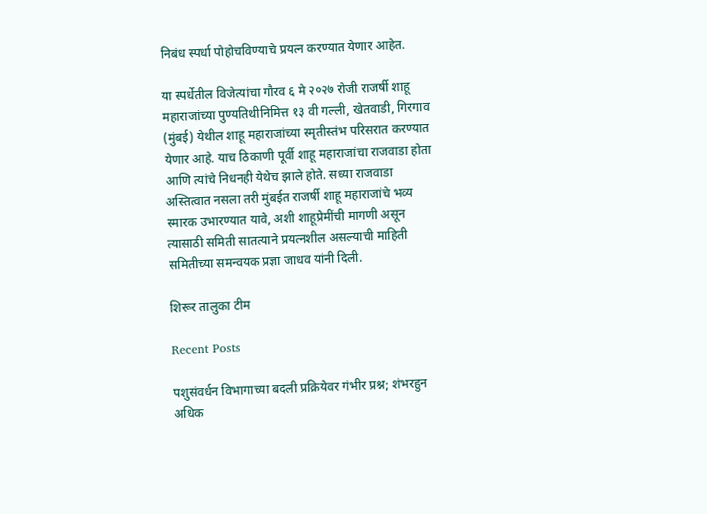निबंध स्पर्धा पोहोचविण्याचे प्रयत्न करण्यात येणार आहेत.

या स्पर्धेतील विजेत्यांचा गौरव ६ मे २०२७ रोजी राजर्षी शाहू महाराजांच्या पुण्यतिथीनिमित्त १३ वी गल्ली, खेतवाडी, गिरगाव (मुंबई) येथील शाहू महाराजांच्या स्मृतीस्तंभ परिसरात करण्यात येणार आहे. याच ठिकाणी पूर्वी शाहू महाराजांचा राजवाडा होता आणि त्यांचे निधनही येथेच झाले होते. सध्या राजवाडा अस्तित्वात नसला तरी मुंबईत राजर्षी शाहू महाराजांचे भव्य स्मारक उभारण्यात यावे, अशी शाहूप्रेमींची मागणी असून त्यासाठी समिती सातत्याने प्रयत्नशील असल्याची माहिती समितीच्या समन्वयक प्रज्ञा जाधव यांनी दिली.

शिरूर तालुका टीम

Recent Posts

पशुसंवर्धन विभागाच्या बदली प्रक्रियेवर गंभीर प्रश्न; शंभरहुन अधिक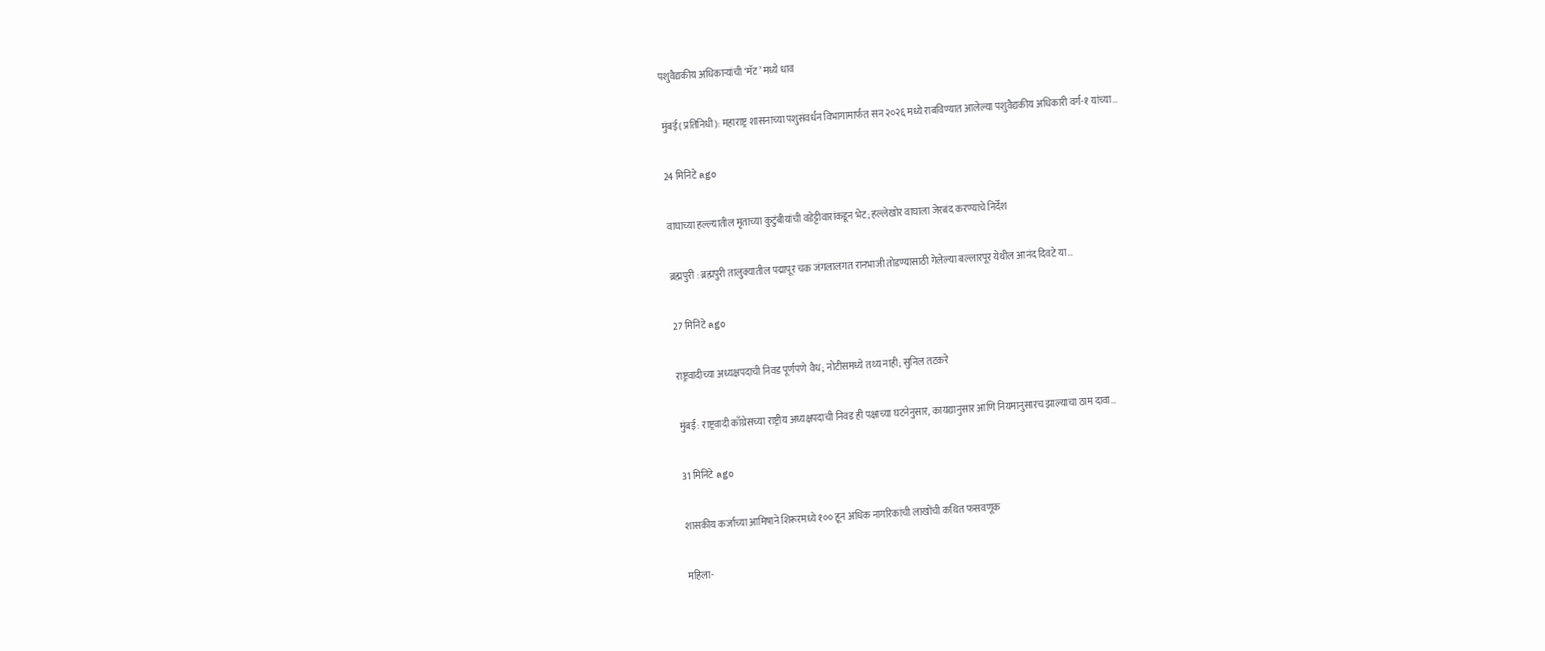पशुवैद्यकीय अधिकाऱ्यांची ‘मॅट’ मध्ये धाव

मुंबई( प्रतिनिधी): महाराष्ट्र शासनाच्या पशुसंवर्धन विभागामार्फत सन २०२६ मध्ये राबविण्यात आलेल्या पशुवैद्यकीय अधिकारी वर्ग-१ यांच्या…

24 मिनिटे ago

वाघाच्या हल्ल्यातील मृताच्या कुटुंबीयांची वडेट्टीवारांकडून भेट; हल्लेखोर वाघाला जेरबंद करण्याचे निर्देश

ब्रह्मपुरी : ब्रह्मपुरी तालुक्यातील पद्मापूर चक जंगलालगत रानभाजी तोडण्यासाठी गेलेल्या बल्लारपूर येथील आनंद दिवटे या…

27 मिनिटे ago

राष्ट्रवादीच्या अध्यक्षपदाची निवड पूर्णपणे वैध; नोटीसमध्ये तथ्य नाही; सुनिल तटकरे

मुंबई: राष्ट्रवादी काँग्रेसच्या राष्ट्रीय अध्यक्षपदाची निवड ही पक्षाच्या घटनेनुसार, कायद्यानुसार आणि नियमानुसारच झाल्याचा ठाम दावा…

31 मिनिटे ago

शासकीय कर्जाच्या आमिषाने शिरूरमध्ये १०० हून अधिक नागरिकांची लाखोंची कथित फसवणूक

महिला-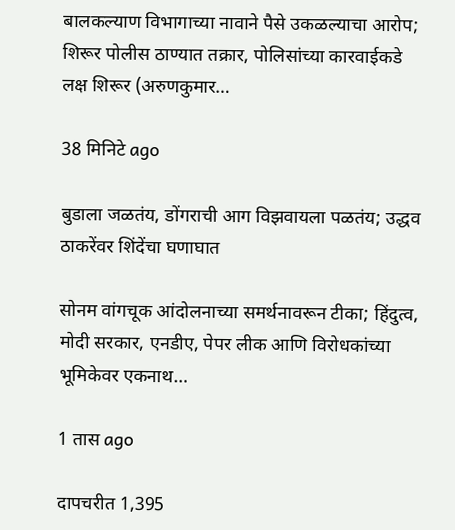बालकल्याण विभागाच्या नावाने पैसे उकळल्याचा आरोप; शिरूर पोलीस ठाण्यात तक्रार, पोलिसांच्या कारवाईकडे लक्ष शिरूर (अरुणकुमार…

38 मिनिटे ago

बुडाला जळतंय, डोंगराची आग विझवायला पळतंय; उद्धव ठाकरेंवर शिंदेंचा घणाघात

सोनम वांगचूक आंदोलनाच्या समर्थनावरून टीका; हिंदुत्व, मोदी सरकार, एनडीए, पेपर लीक आणि विरोधकांच्या भूमिकेवर एकनाथ…

1 तास ago

दापचरीत 1,395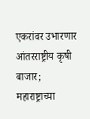एकरांवर उभारणार आंतरराष्ट्रीय कृषी बाजार; महाराष्ट्राच्या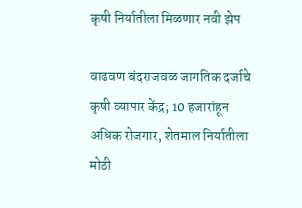कृषी निर्यातीला मिळणार नवी झेप

वाढवण बंदराजवळ जागतिक दर्जाचे कृषी व्यापार केंद्र; 10 हजारांहून अधिक रोजगार, शेतमाल निर्यातीला मोठी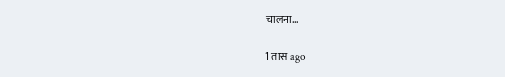चालना…

1 तास ago